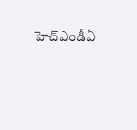హెచ్ఎండీఏ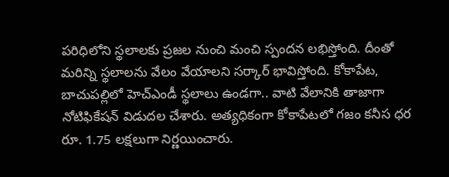పరిధిలోని స్థలాలకు ప్రజల నుంచి మంచి స్పందన లభిస్తోంది. దీంతో మరిన్ని స్థలాలను వేలం వేయాలని సర్కార్ భావిస్తోంది. కోకాపేట, బాచుపల్లిలో హెచ్ఎండీ స్థలాలు ఉండగా.. వాటి వేలానికి తాజాగా నోటిఫికేషన్ విడుదల చేశారు. అత్యధికంగా కోకాపేటలో గజం కనీస ధర రూ. 1.75 లక్షలుగా నిర్ణయించారు.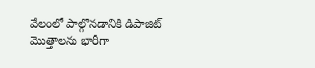వేలంలో పాల్గొనడానికి డిపాజిట్ మొత్తాలను భారీగా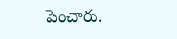పెంచారు.